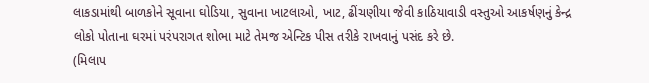લાકડામાંથી બાળકોને સૂવાના ઘોડિયા, સુવાના ખાટલાઓ, ખાટ, ઢીંચણીયા જેવી કાઠિયાવાડી વસ્તુઓ આકર્ષણનું કેન્દ્ર
લોકો પોતાના ઘરમાં પરંપરાગત શોભા માટે તેમજ એન્ટિક પીસ તરીકે રાખવાનું પસંદ કરે છે.
(મિલાપ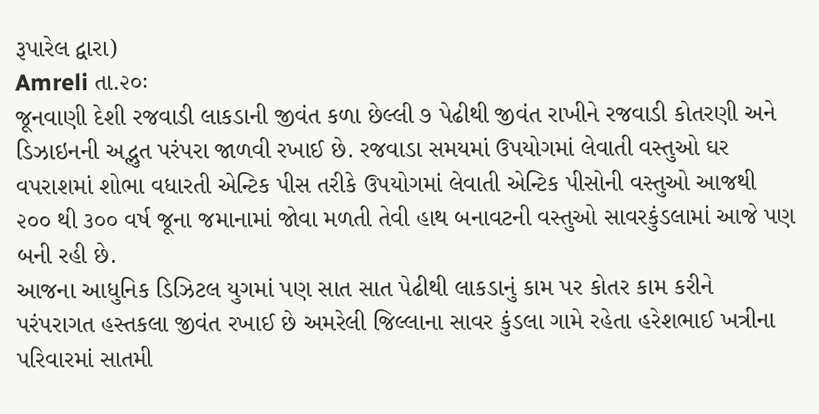રૂપારેલ દ્વારા)
Amreli તા.૨૦ઃ
જૂનવાણી દેશી રજવાડી લાકડાની જીવંત કળા છેલ્લી ૭ પેઢીથી જીવંત રાખીને રજવાડી કોતરણી અને ડિઝાઇનની અદ્ભુત પરંપરા જાળવી રખાઈ છે. રજવાડા સમયમાં ઉપયોગમાં લેવાતી વસ્તુઓ ઘર વપરાશમાં શોભા વધારતી એન્ટિક પીસ તરીકે ઉપયોગમાં લેવાતી એન્ટિક પીસોની વસ્તુઓ આજથી ૨૦૦ થી ૩૦૦ વર્ષ જૂના જમાનામાં જોવા મળતી તેવી હાથ બનાવટની વસ્તુઓ સાવરકુંડલામાં આજે પણ બની રહી છે.
આજના આધુનિક ડિઝિટલ યુગમાં પણ સાત સાત પેઢીથી લાકડાનું કામ પર કોતર કામ કરીને પરંપરાગત હસ્તકલા જીવંત રખાઈ છે અમરેલી જિલ્લાના સાવર કુંડલા ગામે રહેતા હરેશભાઈ ખત્રીના પરિવારમાં સાતમી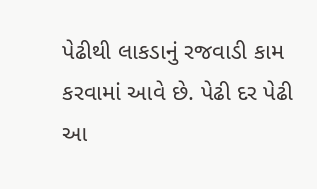પેઢીથી લાકડાનું રજવાડી કામ કરવામાં આવે છે. પેઢી દર પેઢી આ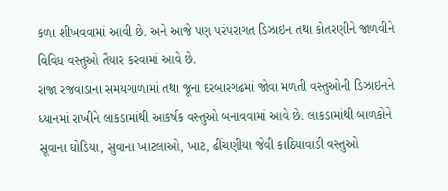કળા શીખવવામાં આવી છે. અને આજે પણ પરંપરાગત ડિઝાઇન તથા કોતરણીને જાળવીને વિવિધ વસ્તુઓ તૈયાર કરવામાં આવે છે.
રાજા રજવાડાના સમયગાળામાં તથા જૂના દરબારગઢમાં જોવા મળતી વસ્તુઓની ડિઝાઇનને ધ્યાનમાં રાખીને લાકડામાંથી આકર્ષક વસ્તુઓ બનાવવામાં આવે છે. લાકડામાંથી બાળકોને સૂવાના ઘોડિયા, સુવાના ખાટલાઓ, ખાટ, ઢીંચણીયા જેવી કાઠિયાવાડી વસ્તુઓ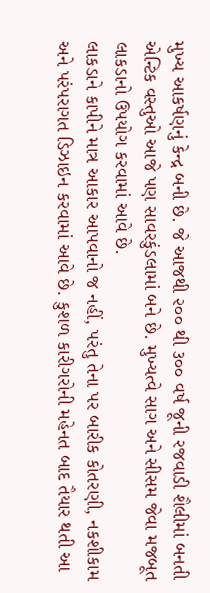મુખ્ય આકર્ષણનું કેન્દ્ર બની છે. જે આજથી ૨૦૦ થી ૩૦૦ વર્ષ જૂની રજવાડી શૈલીમાં બનતી એન્ટિક વસ્તુઓ આજે પણ સાવરકુંડલામાં બને છે. મુખ્યત્વે સાગ અને સીસમ જેવા મજબૂત લાકડાનો ઉપયોગ કરવામાં આવે છે.
લાકડાને કાપીને માત્ર આકાર આપવાનો જ નહીં, પરંતુ તેના પર બારીક કોતરણી, નકશીકામ અને પરંપરાગત ડિઝાઇન કરવામાં આવે છે. કુશળ કારીગરોની મહેનત બાદ તૈયાર થતી આ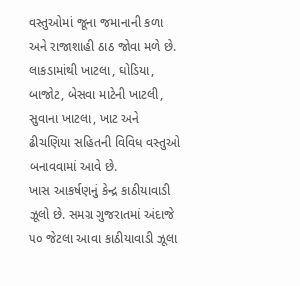વસ્તુઓમાં જૂના જમાનાની કળા અને રાજાશાહી ઠાઠ જોવા મળે છે. લાકડામાંથી ખાટલા, ઘોડિયા, બાજોટ, બેસવા માટેની ખાટલી, સુવાના ખાટલા, ખાટ અને ઢીચણિયા સહિતની વિવિધ વસ્તુઓ બનાવવામાં આવે છે.
ખાસ આકર્ષણનું કેન્દ્ર કાઠીયાવાડી ઝૂલો છે. સમગ્ર ગુજરાતમાં અંદાજે ૫૦ જેટલા આવા કાઠીયાવાડી ઝૂલા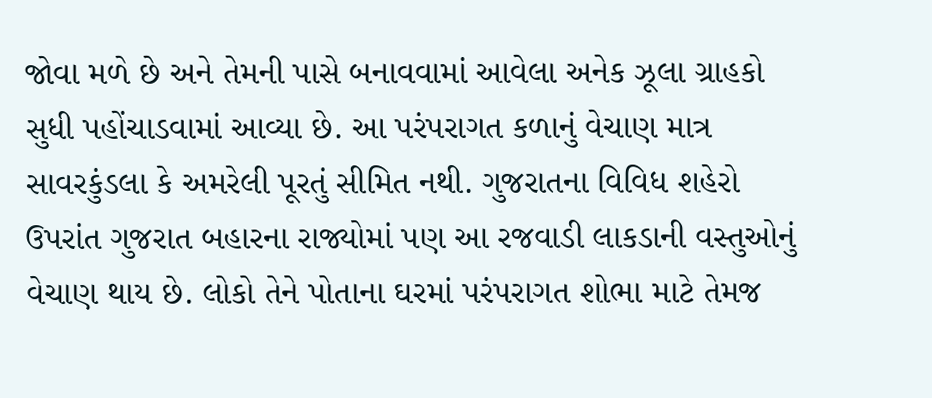જોવા મળે છે અને તેમની પાસે બનાવવામાં આવેલા અનેક ઝૂલા ગ્રાહકો સુધી પહોંચાડવામાં આવ્યા છે. આ પરંપરાગત કળાનું વેચાણ માત્ર સાવરકુંડલા કે અમરેલી પૂરતું સીમિત નથી. ગુજરાતના વિવિધ શહેરો ઉપરાંત ગુજરાત બહારના રાજ્યોમાં પણ આ રજવાડી લાકડાની વસ્તુઓનું વેચાણ થાય છે. લોકો તેને પોતાના ઘરમાં પરંપરાગત શોભા માટે તેમજ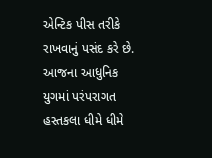એન્ટિક પીસ તરીકે રાખવાનું પસંદ કરે છે.
આજના આધુનિક યુગમાં પરંપરાગત હસ્તકલા ધીમે ધીમે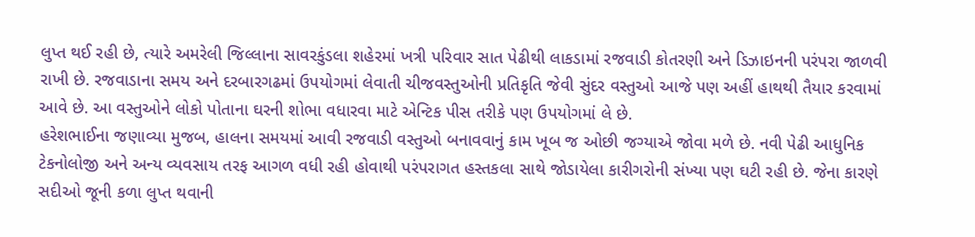લુપ્ત થઈ રહી છે, ત્યારે અમરેલી જિલ્લાના સાવરકુંડલા શહેરમાં ખત્રી પરિવાર સાત પેઢીથી લાકડામાં રજવાડી કોતરણી અને ડિઝાઇનની પરંપરા જાળવી રાખી છે. રજવાડાના સમય અને દરબારગઢમાં ઉપયોગમાં લેવાતી ચીજવસ્તુઓની પ્રતિકૃતિ જેવી સુંદર વસ્તુઓ આજે પણ અહીં હાથથી તૈયાર કરવામાં આવે છે. આ વસ્તુઓને લોકો પોતાના ઘરની શોભા વધારવા માટે એન્ટિક પીસ તરીકે પણ ઉપયોગમાં લે છે.
હરેશભાઈના જણાવ્યા મુજબ, હાલના સમયમાં આવી રજવાડી વસ્તુઓ બનાવવાનું કામ ખૂબ જ ઓછી જગ્યાએ જોવા મળે છે. નવી પેઢી આધુનિક ટેકનોલોજી અને અન્ય વ્યવસાય તરફ આગળ વધી રહી હોવાથી પરંપરાગત હસ્તકલા સાથે જોડાયેલા કારીગરોની સંખ્યા પણ ઘટી રહી છે. જેના કારણે સદીઓ જૂની કળા લુપ્ત થવાની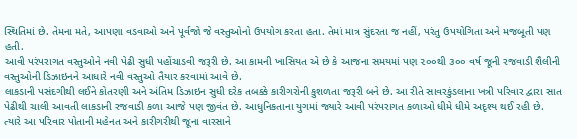સ્થિતિમાં છે. તેમના મતે, આપણા વડવાઓ અને પૂર્વજો જે વસ્તુઓનો ઉપયોગ કરતા હતા. તેમાં માત્ર સુંદરતા જ નહીં, પરંતુ ઉપયોગિતા અને મજબૂતી પણ હતી.
આવી પરંપરાગત વસ્તુઓને નવી પેઢી સુધી પહોંચાડવી જરૂરી છે. આ કામની ખાસિયત એ છે કે આજના સમયમાં પણ ૨૦૦થી ૩૦૦ વર્ષ જૂની રજવાડી શૈલીની વસ્તુઓની ડિઝાઇનને આધારે નવી વસ્તુઓ તૈયાર કરવામાં આવે છે.
લાકડાની પસંદગીથી લઈને કોતરણી અને અંતિમ ડિઝાઇન સુધી દરેક તબક્કે કારીગરોની કુશળતા જરૂરી બને છે. આ રીતે સાવરકુંડલાના ખત્રી પરિવાર દ્વારા સાત પેઢીથી ચાલી આવતી લાકડાની રજવાડી કળા આજે પણ જીવંત છે. આધુનિકતાના યુગમાં જ્યારે આવી પરંપરાગત કળાઓ ધીમે ધીમે અદૃશ્ય થઈ રહી છે.
ત્યારે આ પરિવાર પોતાની મહેનત અને કારીગરીથી જૂના વારસાને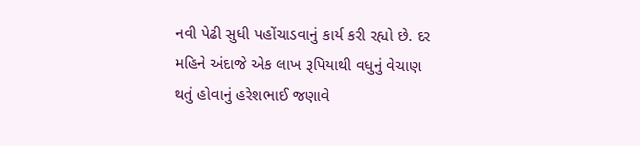નવી પેઢી સુધી પહોંચાડવાનું કાર્ય કરી રહ્યો છે. દર મહિને અંદાજે એક લાખ રૂપિયાથી વધુનું વેચાણ થતું હોવાનું હરેશભાઈ જણાવે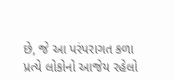છે, જે આ પરંપરાગત કળા પ્રત્યે લોકોનો આજેય રહેલો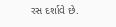રસ દર્શાવે છે.